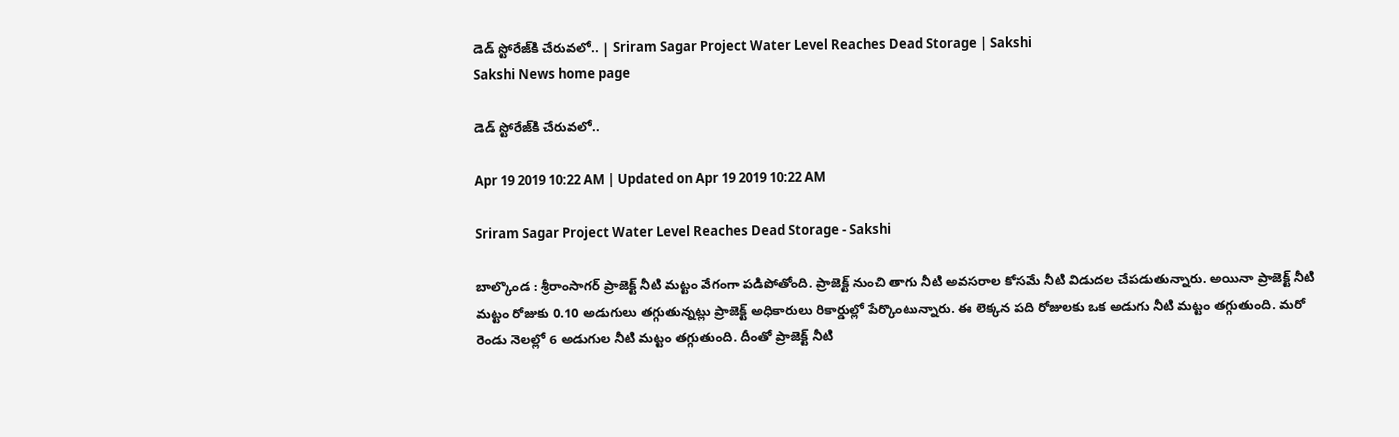డెడ్‌ స్టోరేజ్‌కి చేరువలో.. | Sriram Sagar Project Water Level Reaches Dead Storage | Sakshi
Sakshi News home page

డెడ్‌ స్టోరేజ్‌కి చేరువలో..

Apr 19 2019 10:22 AM | Updated on Apr 19 2019 10:22 AM

Sriram Sagar Project Water Level Reaches Dead Storage - Sakshi

బాల్కొండ : శ్రీరాంసాగర్‌ ప్రాజెక్ట్‌ నీటి మట్టం వేగంగా పడిపోతోంది. ప్రాజెక్ట్‌ నుంచి తాగు నీటి అవసరాల కోసమే నీటి విడుదల చేపడుతున్నారు. అయినా ప్రాజెక్ట్‌ నీటి మట్టం రోజుకు 0.10 అడుగులు తగ్గుతున్నట్లు ప్రాజెక్ట్‌ అధికారులు రికార్డుల్లో పేర్కొంటున్నారు. ఈ లెక్కన పది రోజులకు ఒక అడుగు నీటి మట్టం తగ్గుతుంది. మరో రెండు నెలల్లో 6 అడుగుల నీటి మట్టం తగ్గుతుంది. దీంతో ప్రాజెక్ట్‌ నీటి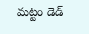మట్టం డెడ్‌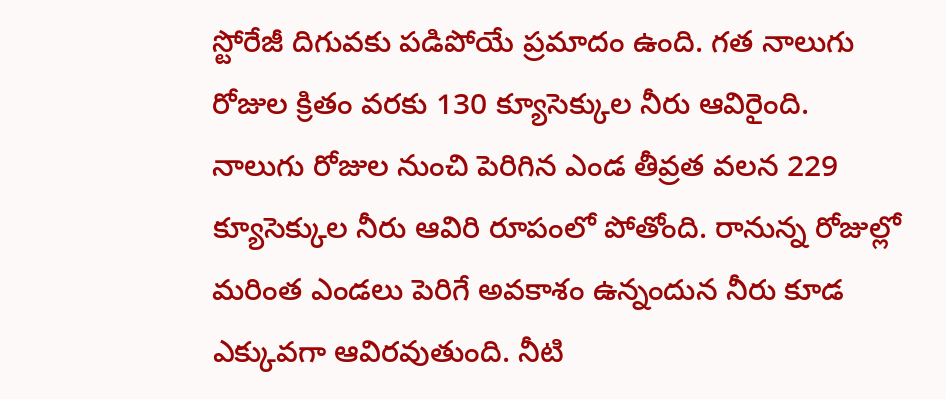స్టోరేజీ దిగువకు పడిపోయే ప్రమాదం ఉంది. గత నాలుగు రోజుల క్రితం వరకు 130 క్యూసెక్కుల నీరు ఆవిరైంది. నాలుగు రోజుల నుంచి పెరిగిన ఎండ తీవ్రత వలన 229 క్యూసెక్కుల నీరు ఆవిరి రూపంలో పోతోంది. రానున్న రోజుల్లో మరింత ఎండలు పెరిగే అవకాశం ఉన్నందున నీరు కూడ ఎక్కువగా ఆవిరవుతుంది. నీటి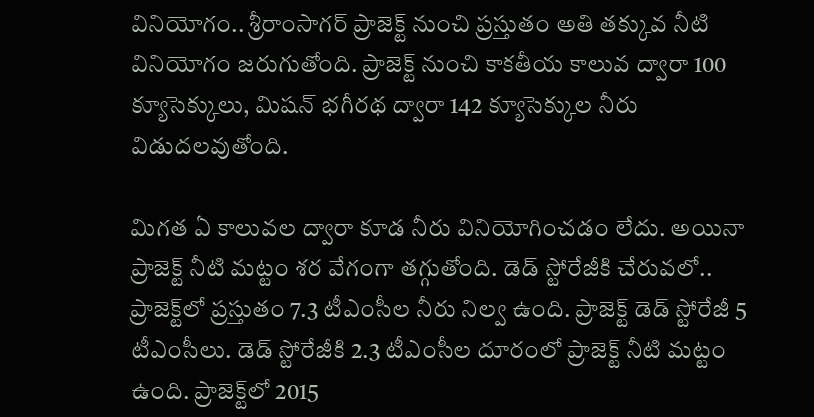వినియోగం.. శ్రీరాంసాగర్‌ ప్రాజెక్ట్‌ నుంచి ప్రస్తుతం అతి తక్కువ నీటి వినియోగం జరుగుతోంది. ప్రాజెక్ట్‌ నుంచి కాకతీయ కాలువ ద్వారా 100 క్యూసెక్కులు, మిషన్‌ భగీరథ ద్వారా 142 క్యూసెక్కుల నీరు విడుదలవుతోంది.

మిగత ఏ కాలువల ద్వారా కూడ నీరు వినియోగించడం లేదు. అయినా ప్రాజెక్ట్‌ నీటి మట్టం శర వేగంగా తగ్గుతోంది. డెడ్‌ స్టోరేజీకి చేరువలో.. ప్రాజెక్ట్‌లో ప్రస్తుతం 7.3 టీఎంసీల నీరు నిల్వ ఉంది. ప్రాజెక్ట్‌ డెడ్‌ స్టోరేజీ 5 టీఎంసీలు. డెడ్‌ స్టోరేజీకి 2.3 టీఎంసీల దూరంలో ప్రాజెక్ట్‌ నీటి మట్టం ఉంది. ప్రాజెక్ట్‌లో 2015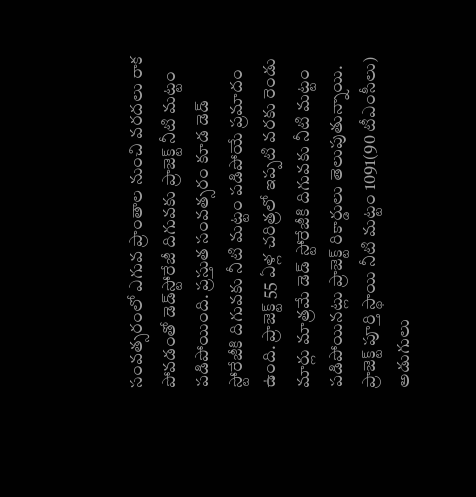సంవత్సరంలో ఎగువ ప్రాంతాల నుంచి వరదలు రాక పోవడంతో డెడ్‌స్టోరేజీ దిగువకు ప్రాజెక్ట్‌ నీటి మట్టం పడిపోయింది. ప్రస్తుత సంవత్సరం కూడ డెడ్‌ స్టోరేజీకి దిగువకు నీటి మట్టం పడిపోయే ప్రమాదం ఉంది. ప్రాజెక్ట్‌ 55 ఏళ్ల చరిత్రలో ఇప్పటి వరకు రెండు మార్లు మాత్రమే డెడ్‌ స్టోరేజీకి దిగువకు నీటి మట్టం పడిపోయినట్లు ప్రాజెక్ట్‌ రికార్డులు తెలుపుతున్నాయి. ప్రాజెక్ట్‌ పూర్తి స్థాయి నీటి మట్టం 1091(90 టీఎంసీలు) అడుగులు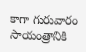కాగా గురువారం సాయంత్రానికి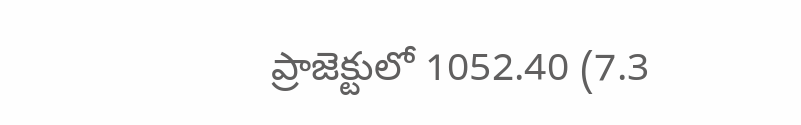ప్రాజెక్టులో 1052.40 (7.3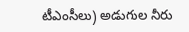టీఎంసీలు) అడుగుల నీరు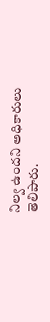నిల్వ ఉందని అధికారులు తెలిపారు.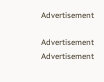Advertisement

Advertisement
Advertisement